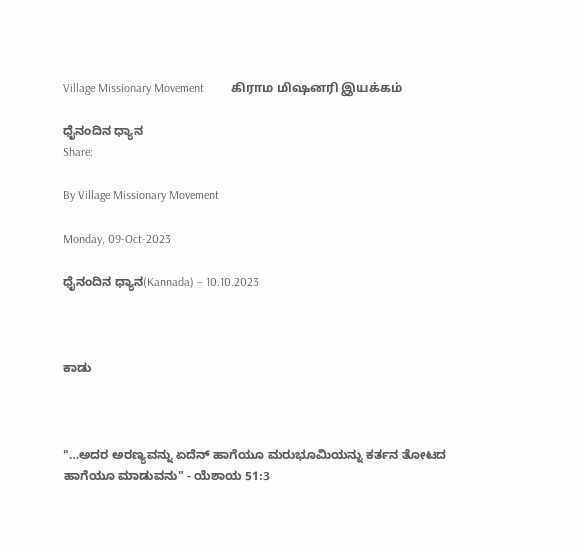Village Missionary Movement         கிராம மிஷனரி இயக்கம்

ಧೈನಂದಿನ ಧ್ಯಾನ
Share:

By Village Missionary Movement

Monday, 09-Oct-2023

ಧೈನಂದಿನ ಧ್ಯಾನ(Kannada) – 10.10.2023



ಕಾಡು



"…ಅದರ ಅರಣ್ಯವನ್ನು ಏದೆನ್‌ ಹಾಗೆಯೂ ಮರುಭೂಮಿಯನ್ನು ಕರ್ತನ ತೋಟದ ಹಾಗೆಯೂ ಮಾಡುವನು" - ಯೆಶಾಯ 51:3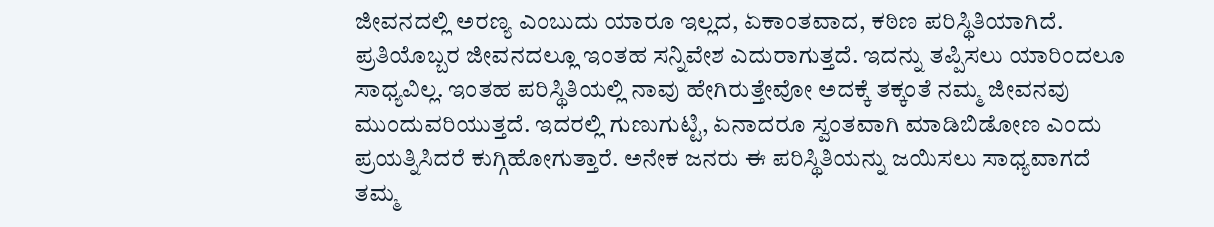ಜೀವನದಲ್ಲಿ ಅರಣ್ಯ ಎಂಬುದು ಯಾರೂ ಇಲ್ಲದ, ಏಕಾಂತವಾದ, ಕಠಿಣ ಪರಿಸ್ಥಿತಿಯಾಗಿದೆ. ಪ್ರತಿಯೊಬ್ಬರ ಜೀವನದಲ್ಲೂ ಇಂತಹ ಸನ್ನಿವೇಶ ಎದುರಾಗುತ್ತದೆ. ಇದನ್ನು ತಪ್ಪಿಸಲು ಯಾರಿಂದಲೂ ಸಾಧ್ಯವಿಲ್ಲ. ಇಂತಹ ಪರಿಸ್ಥಿತಿಯಲ್ಲಿ ನಾವು ಹೇಗಿರುತ್ತೇವೋ ಅದಕ್ಕೆ ತಕ್ಕಂತೆ ನಮ್ಮ ಜೀವನವು ಮುಂದುವರಿಯುತ್ತದೆ. ಇದರಲ್ಲಿ ಗುಣುಗುಟ್ಟಿ, ಏನಾದರೂ ಸ್ವಂತವಾಗಿ ಮಾಡಿಬಿಡೋಣ ಎಂದು ಪ್ರಯತ್ನಿಸಿದರೆ ಕುಗ್ಗಿಹೋಗುತ್ತಾರೆ. ಅನೇಕ ಜನರು ಈ ಪರಿಸ್ಥಿತಿಯನ್ನು ಜಯಿಸಲು ಸಾಧ್ಯವಾಗದೆ ತಮ್ಮ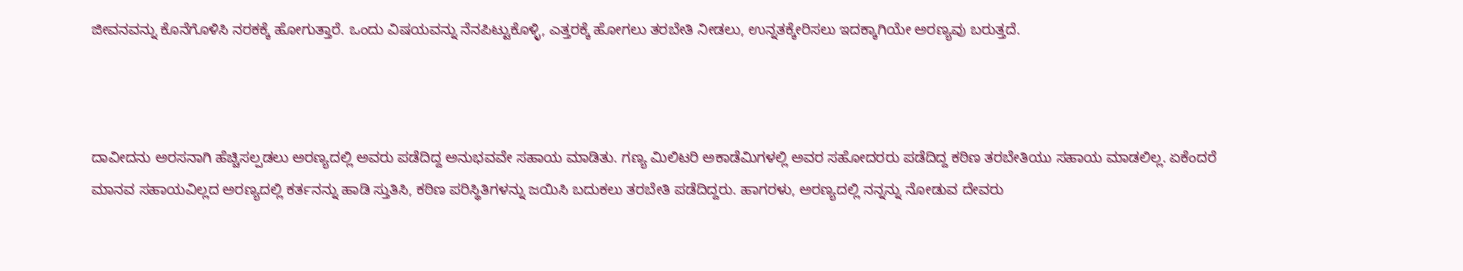ಜೀವನವನ್ನು ಕೊನೆಗೊಳಿಸಿ ನರಕಕ್ಕೆ ಹೋಗುತ್ತಾರೆ. ಒಂದು ವಿಷಯವನ್ನು ನೆನಪಿಟ್ಟುಕೊಳ್ಳಿ, ಎತ್ತರಕ್ಕೆ ಹೋಗಲು ತರಬೇತಿ ನೀಡಲು, ಉನ್ನತಕ್ಕೇರಿಸಲು ಇದಕ್ಕಾಗಿಯೇ ಅರಣ್ಯವು ಬರುತ್ತದೆ.



ದಾವೀದನು ಅರಸನಾಗಿ ಹೆಚ್ಚಿಸಲ್ಪಡಲು ಅರಣ್ಯದಲ್ಲಿ ಅವರು ಪಡೆದಿದ್ದ ಅನುಭವವೇ ಸಹಾಯ ಮಾಡಿತು. ಗಣ್ಯ ಮಿಲಿಟರಿ ಅಕಾಡೆಮಿಗಳಲ್ಲಿ ಅವರ ಸಹೋದರರು ಪಡೆದಿದ್ದ ಕಠಿಣ ತರಬೇತಿಯು ಸಹಾಯ ಮಾಡಲಿಲ್ಲ. ಏಕೆಂದರೆ ಮಾನವ ಸಹಾಯವಿಲ್ಲದ ಅರಣ್ಯದಲ್ಲಿ ಕರ್ತನನ್ನು ಹಾಡಿ ಸ್ತುತಿಸಿ, ಕಠಿಣ ಪರಿಸ್ಥಿತಿಗಳನ್ನು ಜಯಿಸಿ ಬದುಕಲು ತರಬೇತಿ ಪಡೆದಿದ್ದರು. ಹಾಗರಳು, ಅರಣ್ಯದಲ್ಲಿ ನನ್ನನ್ನು ನೋಡುವ ದೇವರು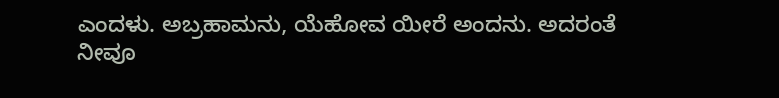ಎಂದಳು. ಅಬ್ರಹಾಮನು, ಯೆಹೋವ ಯೀರೆ ಅಂದನು. ಅದರಂತೆ ನೀವೂ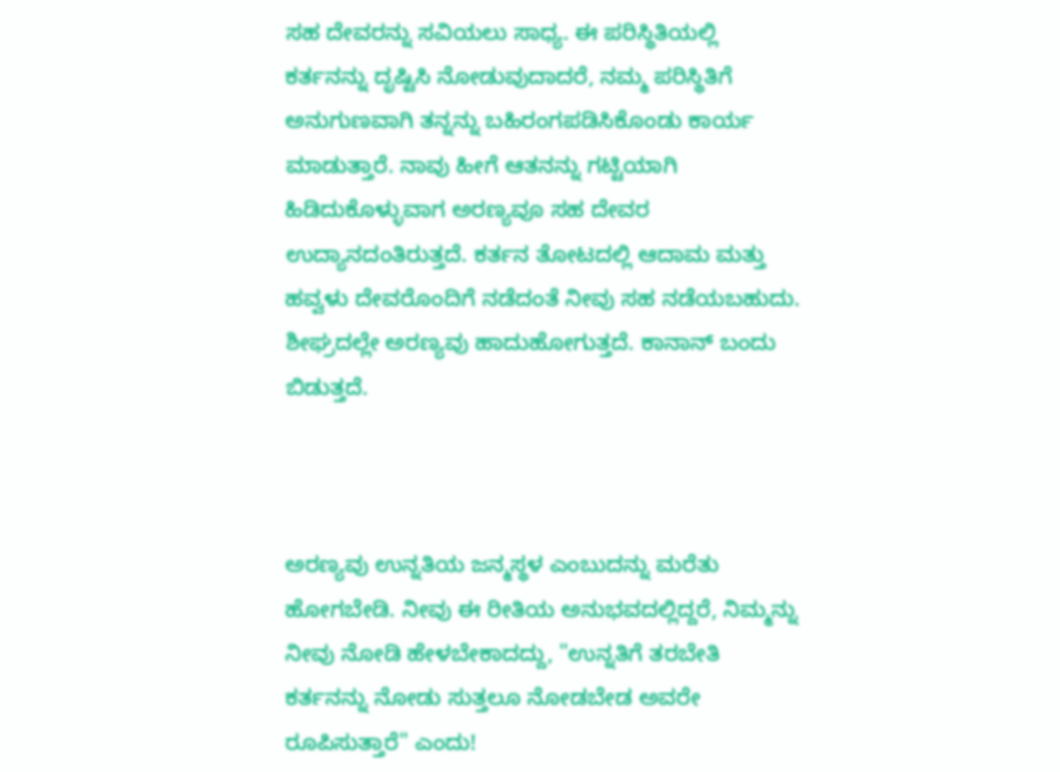ಸಹ ದೇವರನ್ನು ಸವಿಯಲು ಸಾಧ್ಯ. ಈ ಪರಿಸ್ಥಿತಿಯಲ್ಲಿ ಕರ್ತನನ್ನು ದೃಷ್ಟಿಸಿ ನೋಡುವುದಾದರೆ, ನಮ್ಮ ಪರಿಸ್ಥಿತಿಗೆ ಅನುಗುಣವಾಗಿ ತನ್ನನ್ನು ಬಹಿರಂಗಪಡಿಸಿಕೊಂಡು ಕಾರ್ಯ ಮಾಡುತ್ತಾರೆ. ನಾವು ಹೀಗೆ ಆತನನ್ನು ಗಟ್ಟಿಯಾಗಿ ಹಿಡಿದುಕೊಳ್ಳುವಾಗ ಅರಣ್ಯವೂ ಸಹ ದೇವರ ಉದ್ಯಾನದಂತಿರುತ್ತದೆ. ಕರ್ತನ ತೋಟದಲ್ಲಿ ಆದಾಮ ಮತ್ತು ಹವ್ವಳು ದೇವರೊಂದಿಗೆ ನಡೆದಂತೆ ನೀವು ಸಹ ನಡೆಯಬಹುದು. ಶೀಘ್ರದಲ್ಲೇ ಅರಣ್ಯವು ಹಾದುಹೋಗುತ್ತದೆ. ಕಾನಾನ್ ಬಂದು ಬಿಡುತ್ತದೆ.



ಅರಣ್ಯವು ಉನ್ನತಿಯ ಜನ್ಮಸ್ಥಳ ಎಂಬುದನ್ನು ಮರೆತು ಹೋಗಬೇಡಿ. ನೀವು ಈ ರೀತಿಯ ಅನುಭವದಲ್ಲಿದ್ದರೆ, ನಿಮ್ಮನ್ನು ನೀವು ನೋಡಿ ಹೇಳಬೇಕಾದದ್ದು, "ಉನ್ನತಿಗೆ ತರಬೇತಿ ಕರ್ತನನ್ನು ನೋಡು ಸುತ್ತಲೂ ನೋಡಬೇಡ ಅವರೇ ರೂಪಿಸುತ್ತಾರೆ" ಎಂದು!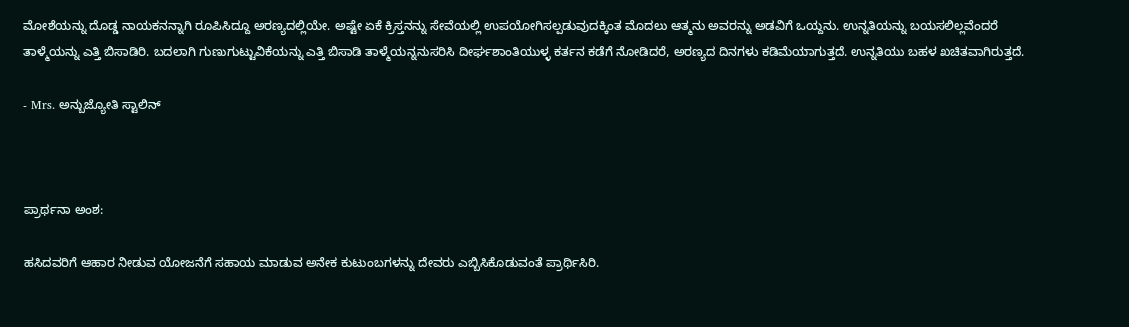ಮೋಶೆಯನ್ನು ದೊಡ್ಡ ನಾಯಕನನ್ನಾಗಿ ರೂಪಿಸಿದ್ದೂ ಅರಣ್ಯದಲ್ಲಿಯೇ. ಅಷ್ಟೇ ಏಕೆ ಕ್ರಿಸ್ತನನ್ನು ಸೇವೆಯಲ್ಲಿ ಉಪಯೋಗಿಸಲ್ಪಡುವುದಕ್ಕಿಂತ ಮೊದಲು ಆತ್ಮನು ಅವರನ್ನು ಅಡವಿಗೆ ಒಯ್ದನು. ಉನ್ನತಿಯನ್ನು ಬಯಸಲಿಲ್ಲವೆಂದರೆ ತಾಳ್ಮೆಯನ್ನು ಎತ್ತಿ ಬಿಸಾಡಿರಿ. ಬದಲಾಗಿ ಗುಣುಗುಟ್ಟುವಿಕೆಯನ್ನು ಎತ್ತಿ ಬಿಸಾಡಿ ತಾಳ್ಮೆಯನ್ನನುಸರಿಸಿ ದೀರ್ಘಶಾಂತಿಯುಳ್ಳ ಕರ್ತನ ಕಡೆಗೆ ನೋಡಿದರೆ, ಅರಣ್ಯದ ದಿನಗಳು ಕಡಿಮೆಯಾಗುತ್ತದೆ. ಉನ್ನತಿಯು ಬಹಳ ಖಚಿತವಾಗಿರುತ್ತದೆ.

- Mrs. ಅನ್ಬುಜ್ಯೋತಿ ಸ್ಟಾಲಿನ್



ಪ್ರಾರ್ಥನಾ ಅಂಶ:

ಹಸಿದವರಿಗೆ ಆಹಾರ ನೀಡುವ ಯೋಜನೆಗೆ ಸಹಾಯ ಮಾಡುವ ಅನೇಕ ಕುಟುಂಬಗಳನ್ನು ದೇವರು ಎಬ್ಬಿಸಿಕೊಡುವಂತೆ ಪ್ರಾರ್ಥಿಸಿರಿ.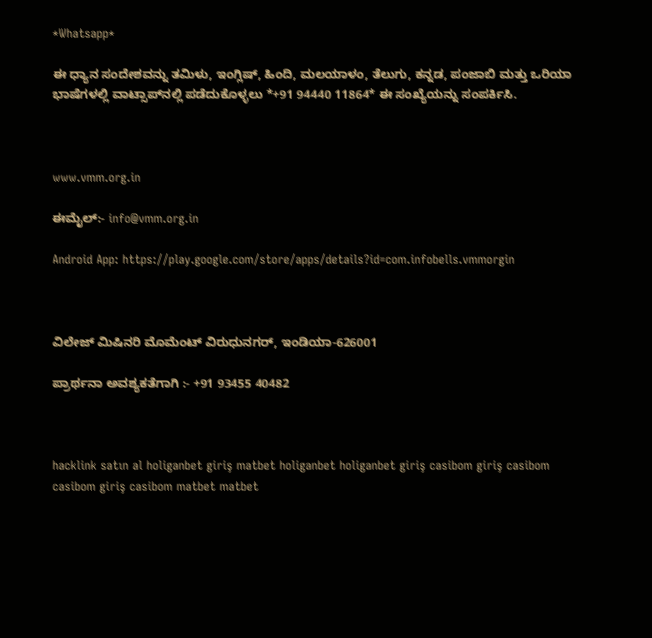*Whatsapp*

ಈ ಧ್ಯಾನ ಸಂದೇಶವನ್ನು ತಮಿಳು, ಇಂಗ್ಲಿಷ್, ಹಿಂದಿ, ಮಲಯಾಳಂ, ತೆಲುಗು, ಕನ್ನಡ, ಪಂಜಾಬಿ ಮತ್ತು ಒರಿಯಾ ಭಾಷೆಗಳಲ್ಲಿ ವಾಟ್ಸಾಪ್‌ನಲ್ಲಿ ಪಡೆದುಕೊಳ್ಳಲು *+91 94440 11864* ಈ ಸಂಖ್ಯೆಯನ್ನು ಸಂಪರ್ಕಿಸಿ.



www.vmm.org.in

ಈಮೈಲ್:- info@vmm.org.in

Android App: https://play.google.com/store/apps/details?id=com.infobells.vmmorgin



ವಿಲೇಜ್ ಮಿಷಿನರಿ ಮೊಮೆಂಟ್ ವಿರುಧುನಗರ್, ಇಂಡಿಯಾ-626001

ಪ್ರಾರ್ಥನಾ ಅವಶ್ಯಕತೆಗಾಗಿ :- +91 93455 40482



hacklink satın al holiganbet giriş matbet holiganbet holiganbet giriş casibom giriş casibom casibom giriş casibom matbet matbet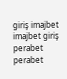giriş imajbet imajbet giriş perabet perabet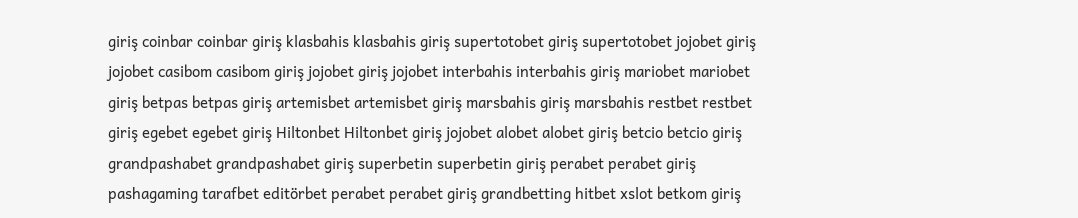giriş coinbar coinbar giriş klasbahis klasbahis giriş supertotobet giriş supertotobet jojobet giriş jojobet casibom casibom giriş jojobet giriş jojobet interbahis interbahis giriş mariobet mariobet giriş betpas betpas giriş artemisbet artemisbet giriş marsbahis giriş marsbahis restbet restbet giriş egebet egebet giriş Hiltonbet Hiltonbet giriş jojobet alobet alobet giriş betcio betcio giriş grandpashabet grandpashabet giriş superbetin superbetin giriş perabet perabet giriş pashagaming tarafbet editörbet perabet perabet giriş grandbetting hitbet xslot betkom giriş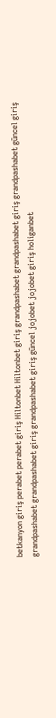betkanyon giriş perabet perabet giriş Hiltonbet Hiltonbet giriş grandpashabet grandpashabet giriş grandpashabet güncel giriş grandpashabet grandpashabet giriş grandpashabet giriş güncel jojobet jojobet giriş holiganbet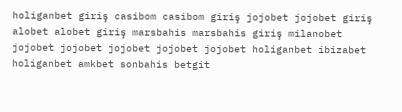holiganbet giriş casibom casibom giriş jojobet jojobet giriş alobet alobet giriş marsbahis marsbahis giriş milanobet jojobet jojobet jojobet jojobet jojobet holiganbet ibizabet holiganbet amkbet sonbahis betgit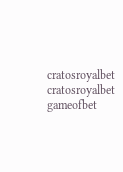cratosroyalbet cratosroyalbet gameofbet